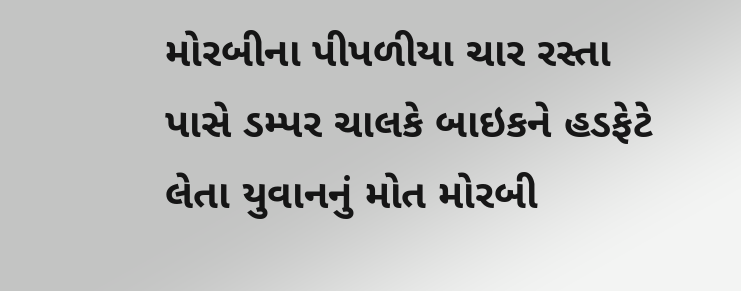મોરબીના પીપળીયા ચાર રસ્તા પાસે ડમ્પર ચાલકે બાઇકને હડફેટે લેતા યુવાનનું મોત મોરબી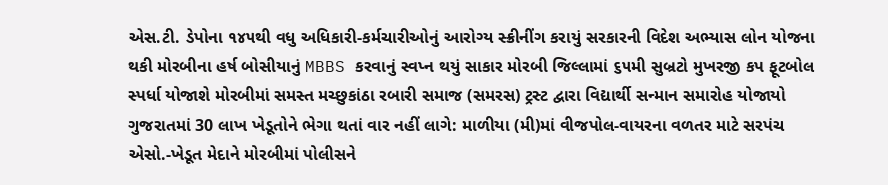એસ.ટી. ડેપોના ૧૪૫થી વધુ અધિકારી-કર્મચારીઓનું આરોગ્ય સ્ક્રીનીંગ કરાયું સરકારની વિદેશ અભ્યાસ લોન યોજના થકી મોરબીના હર્ષ બોસીયાનું MBBS કરવાનું સ્વપ્ન થયું સાકાર મોરબી જિલ્લામાં ૬૫મી સુબ્રટો મુખરજી કપ ફૂટબોલ સ્પર્ધા યોજાશે મોરબીમાં સમસ્ત મચ્છુકાંઠા રબારી સમાજ (સમરસ) ટ્રસ્ટ દ્વારા વિદ્યાર્થી સન્માન સમારોહ યોજાયો ગુજરાતમાં 30 લાખ ખેડૂતોને ભેગા થતાં વાર નહીં લાગે: માળીયા (મી)માં વીજપોલ-વાયરના વળતર માટે સરપંચ એસો.-ખેડૂત મેદાને મોરબીમાં પોલીસને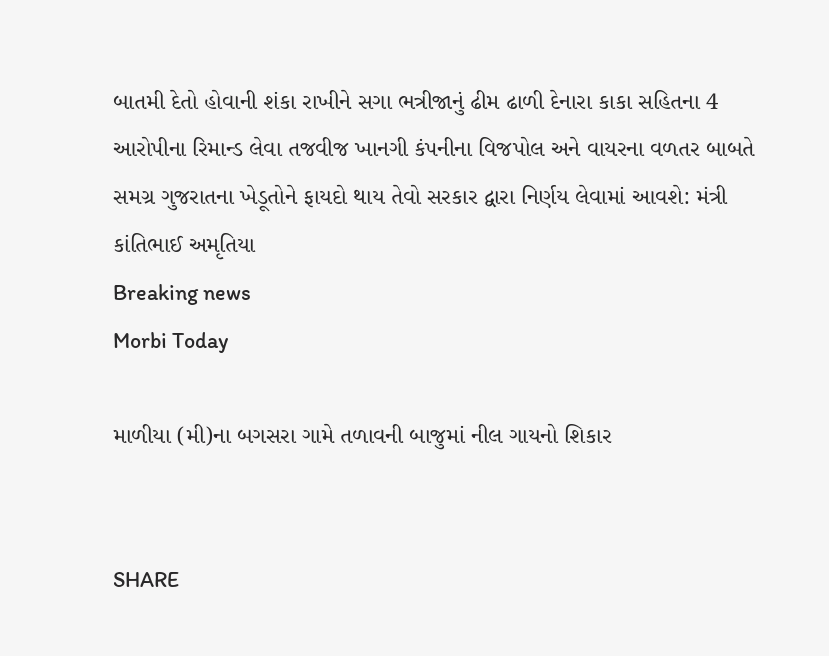બાતમી દેતો હોવાની શંકા રાખીને સગા ભત્રીજાનું ઢીમ ઢાળી દેનારા કાકા સહિતના 4 આરોપીના રિમાન્ડ લેવા તજવીજ ખાનગી કંપનીના વિજપોલ અને વાયરના વળતર બાબતે સમગ્ર ગુજરાતના ખેડૂતોને ફાયદો થાય તેવો સરકાર દ્વારા નિર્ણય લેવામાં આવશે: મંત્રી કાંતિભાઈ અમૃતિયા
Breaking news
Morbi Today

માળીયા (મી)ના બગસરા ગામે તળાવની બાજુમાં નીલ ગાયનો શિકાર


SHARE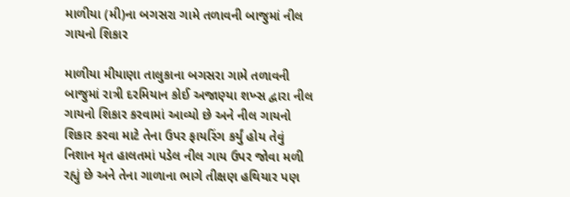માળીયા (મી)ના બગસરા ગામે તળાવની બાજુમાં નીલ ગાયનો શિકાર

માળીયા મીયાણા તાલુકાના બગસરા ગામે તળાવની બાજુમાં રાત્રી દરમિયાન કોઈ અજાણ્યા શખ્સ દ્વારા નીલ ગાયનો શિકાર કરવામાં આવ્યો છે અને નીલ ગાયનો શિકાર કરવા માટે તેના ઉપર ફાયરિંગ કર્યું હોય તેવું નિશાન મૃત હાલતમાં પડેલ નીલ ગાય ઉપર જોવા મળી રહ્યું છે અને તેના ગાળાના ભાગે તીક્ષણ હથિયાર પણ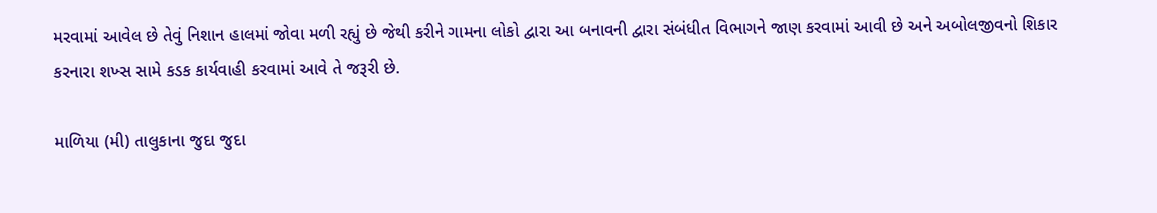મરવામાં આવેલ છે તેવું નિશાન હાલમાં જોવા મળી રહ્યું છે જેથી કરીને ગામના લોકો દ્વારા આ બનાવની દ્વારા સંબંધીત વિભાગને જાણ કરવામાં આવી છે અને અબોલજીવનો શિકાર કરનારા શખ્સ સામે કડક કાર્યવાહી કરવામાં આવે તે જરૂરી છે.

માળિયા (મી) તાલુકાના જુદા જુદા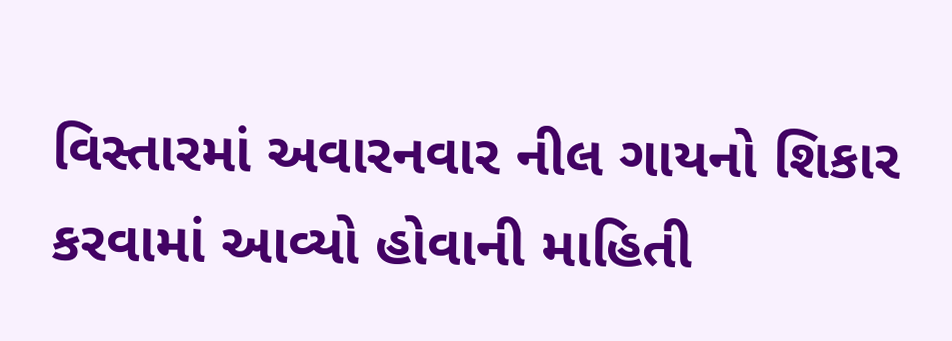વિસ્તારમાં અવારનવાર નીલ ગાયનો શિકાર કરવામાં આવ્યો હોવાની માહિતી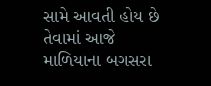સામે આવતી હોય છે તેવામાં આજે માળિયાના બગસરા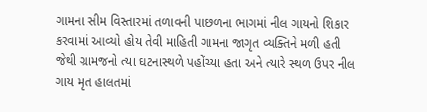ગામના સીમ વિસ્તારમાં તળાવની પાછળના ભાગમાં નીલ ગાયનો શિકાર કરવામાં આવ્યો હોય તેવી માહિતી ગામના જાગૃત વ્યક્તિને મળી હતી જેથી ગ્રામજનો ત્યા ઘટનાસ્થળે પહોંચ્યા હતા અને ત્યારે સ્થળ ઉપર નીલ ગાય મૃત હાલતમાં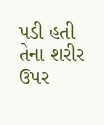પડી હતી તેના શરીર ઉપર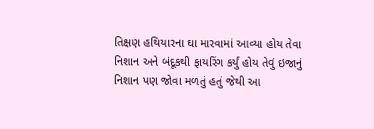તિક્ષણ હથિયારના ઘા મારવામાં આવ્યા હોય તેવા નિશાન અને બંદૂકથી ફાયરિંગ કર્યું હોય તેવું ઇજાનું નિશાન પણ જોવા મળતું હતું જેથી આ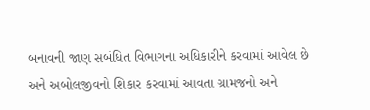બનાવની જાણ સબંધિત વિભાગના અધિકારીને કરવામાં આવેલ છે અને અબોલજીવનો શિકાર કરવામાં આવતા ગ્રામજનો અને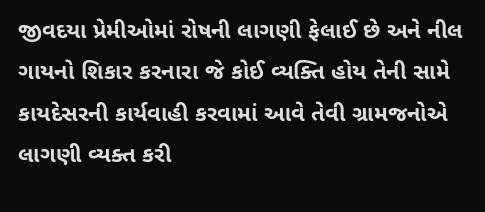જીવદયા પ્રેમીઓમાં રોષની લાગણી ફેલાઈ છે અને નીલ ગાયનો શિકાર કરનારા જે કોઈ વ્યક્તિ હોય તેની સામે કાયદેસરની કાર્યવાહી કરવામાં આવે તેવી ગ્રામજનોએ લાગણી વ્યક્ત કરી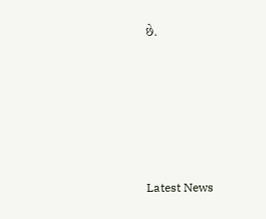છે.






Latest News